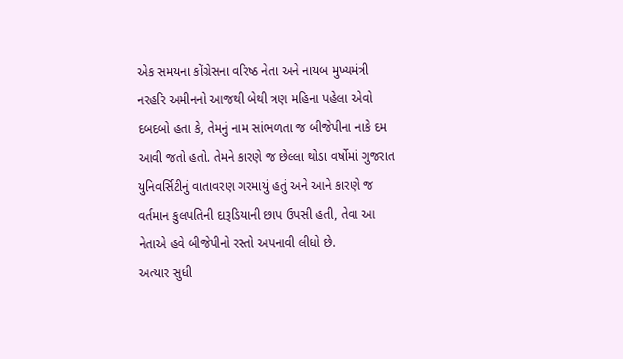એક સમયના કોંગ્રેસના વરિષ્ઠ નેતા અને નાયબ મુખ્યમંત્રી નરહરિ અમીનનો આજથી બેથી ત્રણ મહિના પહેલા એવો દબદબો હતા કે, તેમનું નામ સાંભળતા જ બીજેપીના નાકે દમ આવી જતો હતો. તેમને કારણે જ છેલ્લા થોડા વર્ષોમાં ગુજરાત યુનિવર્સિટીનું વાતાવરણ ગરમાયું હતું અને આને કારણે જ વર્તમાન કુલપતિની દારૂડિયાની છાપ ઉપસી હતી, તેવા આ નેતાએ હવે બીજેપીનો રસ્તો અપનાવી લીધો છે.
અત્યાર સુધી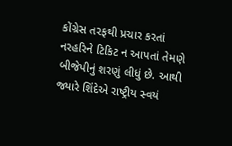કોંગ્રેસ તરફથી પ્રચાર કરતાં નરહરિને ટિકિટ ન આપતાં તેમણે બીજેપીનું શરણું લીધું છે. આથી જ્યારે શિંદેએ રાષ્ટ્રીય સ્વયં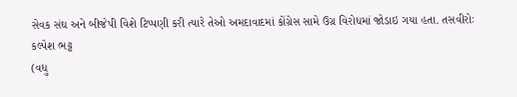સેવક સંઘ અને બીજેપી વિશે ટિપ્પણી કરી ત્યારે તેઓ અમદાવાદમાં કોંગ્રેસ સામે ઉગ્ર વિરોધમાં જોડાઇ ગયા હતા. તસવીરોઃ કલ્પેશ ભટ્ટ
(વધુ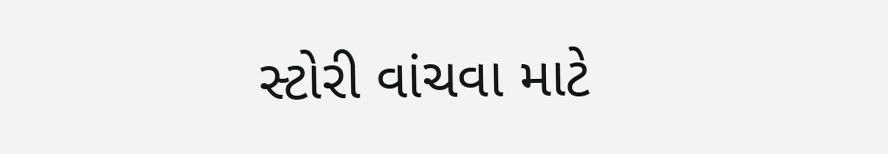સ્ટોરી વાંચવા માટે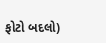ફોટો બદલો)